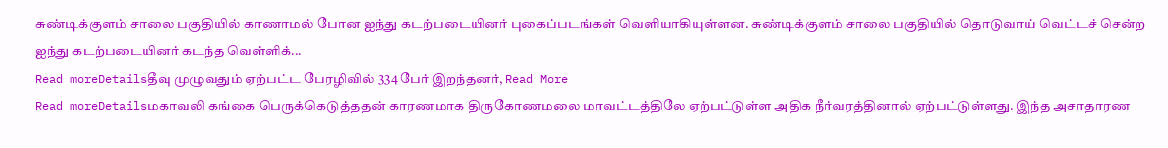சுண்டிக்குளம் சாலை பகுதியில் காணாமல் போன ஐந்து கடற்படையினர் புகைப்படங்கள் வெளியாகியுள்ளன. சுண்டிக்குளம் சாலை பகுதியில் தொடுவாய் வெட்டச் சென்ற ஐந்து கடற்படையினர் கடந்த வெள்ளிக்...
Read moreDetailsதீவு முழுவதும் ஏற்பட்ட பேரழிவில் 334 பேர் இறந்தனர், Read More
Read moreDetailsமகாவலி கங்கை பெருக்கெடுத்ததன் காரணமாக திருகோணமலை மாவட்டத்திலே ஏற்பட்டுள்ள அதிக நீர்வரத்தினால் ஏற்பட்டுள்ளது. இந்த அசாதாரண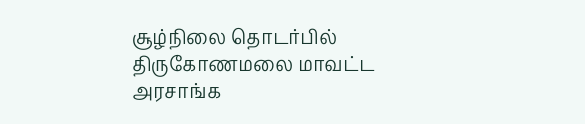சூழ்நிலை தொடர்பில் திருகோணமலை மாவட்ட அரசாங்க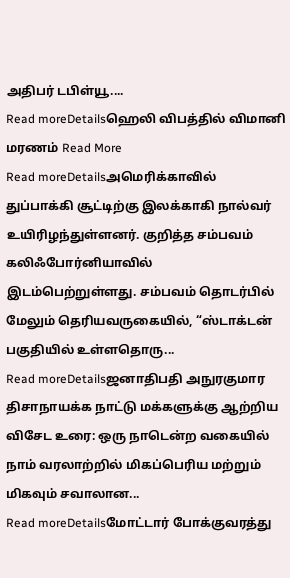அதிபர் டபிள்யூ....
Read moreDetailsஹெலி விபத்தில் விமானி மரணம் Read More
Read moreDetailsஅமெரிக்காவில் துப்பாக்கி சூட்டிற்கு இலக்காகி நால்வர் உயிரிழந்துள்ளனர். குறித்த சம்பவம் கலிஃபோர்னியாவில் இடம்பெற்றுள்ளது. சம்பவம் தொடர்பில் மேலும் தெரியவருகையில், “ஸ்டாக்டன் பகுதியில் உள்ளதொரு...
Read moreDetailsஜனாதிபதி அநுரகுமார திசாநாயக்க நாட்டு மக்களுக்கு ஆற்றிய விசேட உரை: ஒரு நாடென்ற வகையில் நாம் வரலாற்றில் மிகப்பெரிய மற்றும் மிகவும் சவாலான...
Read moreDetailsமோட்டார் போக்குவரத்து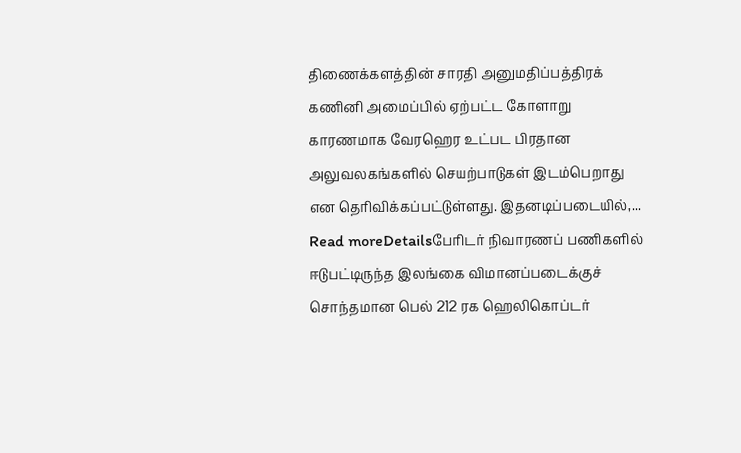திணைக்களத்தின் சாரதி அனுமதிப்பத்திரக் கணினி அமைப்பில் ஏற்பட்ட கோளாறு காரணமாக வேரஹெர உட்பட பிரதான அலுவலகங்களில் செயற்பாடுகள் இடம்பெறாது என தெரிவிக்கப்பட்டுள்ளது. இதனடிப்படையில்,...
Read moreDetailsபேரிடர் நிவாரணப் பணிகளில் ஈடுபட்டிருந்த இலங்கை விமானப்படைக்குச் சொந்தமான பெல் 212 ரக ஹெலிகொப்டர்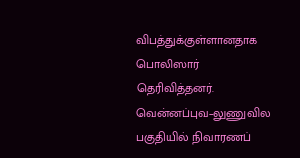விபத்துக்குள்ளானதாக பொலிஸார் தெரிவித்தனர். வென்னப்புவ–லுணுவில பகுதியில் நிவாரணப்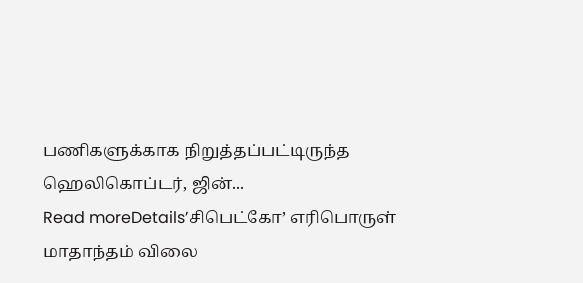பணிகளுக்காக நிறுத்தப்பட்டிருந்த ஹெலிகொப்டர், ஜின்...
Read moreDetails’சிபெட்கோ’ எரிபொருள் மாதாந்தம் விலை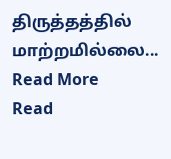திருத்தத்தில் மாற்றமில்லை... Read More
Read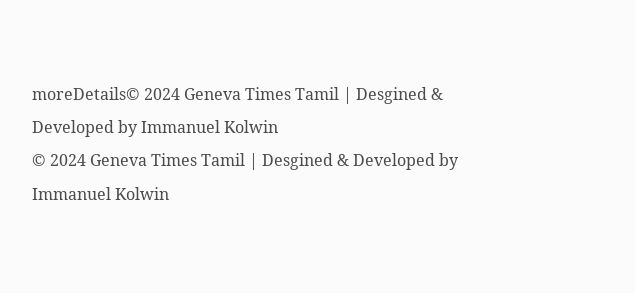moreDetails© 2024 Geneva Times Tamil | Desgined & Developed by Immanuel Kolwin
© 2024 Geneva Times Tamil | Desgined & Developed by Immanuel Kolwin